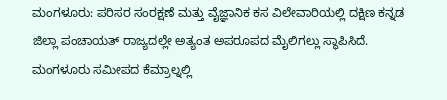ಮಂಗಳೂರು: ಪರಿಸರ ಸಂರಕ್ಷಣೆ ಮತ್ತು ವೈಜ್ಞಾನಿಕ ಕಸ ವಿಲೇವಾರಿಯಲ್ಲಿ ದಕ್ಷಿಣ ಕನ್ನಡ ಜಿಲ್ಲಾ ಪಂಚಾಯತ್ ರಾಜ್ಯದಲ್ಲೇ ಅತ್ಯಂತ ಅಪರೂಪದ ಮೈಲಿಗಲ್ಲು ಸ್ಥಾಪಿಸಿದೆ. ಮಂಗಳೂರು ಸಮೀಪದ ಕೆಮ್ರಾಲ್ನಲ್ಲಿ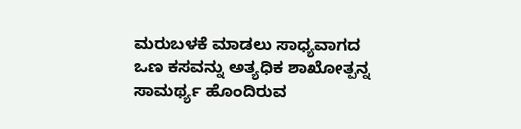ಮರುಬಳಕೆ ಮಾಡಲು ಸಾಧ್ಯವಾಗದ ಒಣ ಕಸವನ್ನು ಅತ್ಯಧಿಕ ಶಾಖೋತ್ಪನ್ನ ಸಾಮರ್ಥ್ಯ ಹೊಂದಿರುವ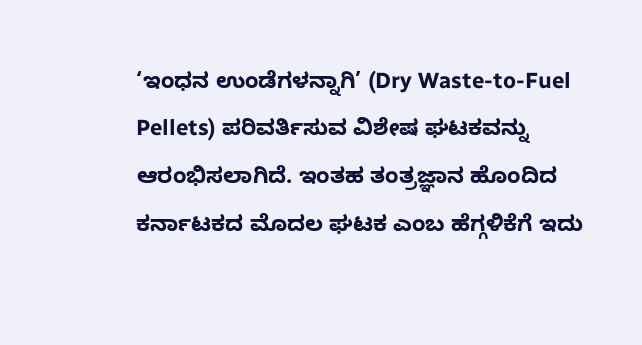‘ಇಂಧನ ಉಂಡೆಗಳನ್ನಾಗಿ’ (Dry Waste-to-Fuel Pellets) ಪರಿವರ್ತಿಸುವ ವಿಶೇಷ ಘಟಕವನ್ನು ಆರಂಭಿಸಲಾಗಿದೆ. ಇಂತಹ ತಂತ್ರಜ್ಞಾನ ಹೊಂದಿದ ಕರ್ನಾಟಕದ ಮೊದಲ ಘಟಕ ಎಂಬ ಹೆಗ್ಗಳಿಕೆಗೆ ಇದು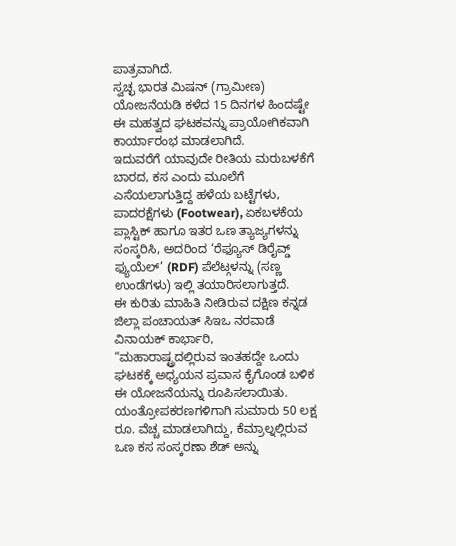ಪಾತ್ರವಾಗಿದೆ.
ಸ್ವಚ್ಛ ಭಾರತ ಮಿಷನ್ (ಗ್ರಾಮೀಣ) ಯೋಜನೆಯಡಿ ಕಳೆದ 15 ದಿನಗಳ ಹಿಂದಷ್ಟೇ ಈ ಮಹತ್ವದ ಘಟಕವನ್ನು ಪ್ರಾಯೋಗಿಕವಾಗಿ ಕಾರ್ಯಾರಂಭ ಮಾಡಲಾಗಿದೆ.
ಇದುವರೆಗೆ ಯಾವುದೇ ರೀತಿಯ ಮರುಬಳಕೆಗೆ ಬಾರದ, ಕಸ ಎಂದು ಮೂಲೆಗೆ ಎಸೆಯಲಾಗುತ್ತಿದ್ದ ಹಳೆಯ ಬಟ್ಟೆಗಳು, ಪಾದರಕ್ಷೆಗಳು (Footwear), ಏಕಬಳಕೆಯ ಪ್ಲಾಸ್ಟಿಕ್ ಹಾಗೂ ಇತರ ಒಣ ತ್ಯಾಜ್ಯಗಳನ್ನು ಸಂಸ್ಕರಿಸಿ, ಅದರಿಂದ ‘ರೆಫ್ಯೂಸ್ ಡಿರೈವ್ಡ್ ಫ್ಯುಯೆಲ್’ (RDF) ಪೆಲೆಟ್ಗಳನ್ನು (ಸಣ್ಣ ಉಂಡೆಗಳು) ಇಲ್ಲಿ ತಯಾರಿಸಲಾಗುತ್ತದೆ.
ಈ ಕುರಿತು ಮಾಹಿತಿ ನೀಡಿರುವ ದಕ್ಷಿಣ ಕನ್ನಡ ಜಿಲ್ಲಾ ಪಂಚಾಯತ್ ಸಿಇಒ ನರವಾಡೆ ವಿನಾಯಕ್ ಕಾರ್ಭಾರಿ, “ಮಹಾರಾಷ್ಟ್ರದಲ್ಲಿರುವ ಇಂತಹದ್ದೇ ಒಂದು ಘಟಕಕ್ಕೆ ಅಧ್ಯಯನ ಪ್ರವಾಸ ಕೈಗೊಂಡ ಬಳಿಕ ಈ ಯೋಜನೆಯನ್ನು ರೂಪಿಸಲಾಯಿತು.
ಯಂತ್ರೋಪಕರಣಗಳಿಗಾಗಿ ಸುಮಾರು 50 ಲಕ್ಷ ರೂ. ವೆಚ್ಚ ಮಾಡಲಾಗಿದ್ದು, ಕೆಮ್ರಾಲ್ನಲ್ಲಿರುವ ಒಣ ಕಸ ಸಂಸ್ಕರಣಾ ಶೆಡ್ ಅನ್ನು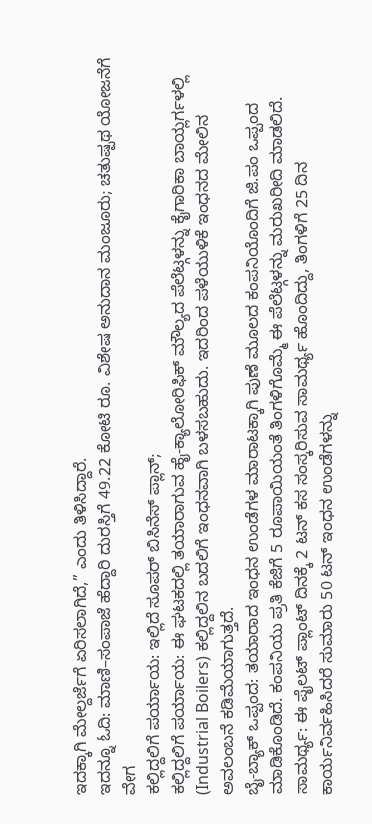ಇದಕ್ಕಾಗಿ ಮೇಲ್ದರ್ಜೆಗೆ ಏರಿಸಲಾಗಿದೆ,” ಎಂದು ತಿಳಿಸಿದ್ದಾರೆ.
ಇದನ್ನೂ ಓದಿ: ಮಾಣಿ–ಸಂಪಾಜೆ ಹೆದ್ದಾರಿ ದುರಸ್ತಿಗೆ 49.22 ಕೋಟಿ ರೂ. ವಿಶೇಷ ಅನುದಾನ ಮಂಜೂರು; ಚತುಷ್ಪಥ ಯೋಜನೆಗೆ ವೇಗ
ಕಲ್ಲಿದ್ದಲಿಗೆ ಪರ್ಯಾಯ: ಇಲ್ಲಿದೆ ಸೂಪರ್ ಬಿಸಿನೆಸ್ ಪ್ಲಾನ್;
ಕಲ್ಲಿದ್ದಲಿಗೆ ಪರ್ಯಾಯ: ಈ ಘಟಕದಲ್ಲಿ ತಯಾರಾಗುವ ಹೈ-ಕ್ಯಾಲೋರಿಫಿಕ್ ಮೌಲ್ಯದ ಪೆಲೆಟ್ಗಳನ್ನು ಕೈಗಾರಿಕಾ ಬಾಯ್ಲರ್ಗಳಲ್ಲಿ (Industrial Boilers) ಕಲ್ಲಿದ್ದಲಿನ ಬದಲಿಗೆ ಇಂಧನವಾಗಿ ಬಳಸಬಹುದು. ಇದರಿಂದ ಪಳೆಯುಳಿಕೆ ಇಂಧನದ ಮೇಲಿನ ಅವಲಂಬನೆ ಕಡಿಮೆಯಾಗುತ್ತದೆ.
ಬೈ-ಬ್ಯಾಕ್ ಒಪ್ಪಂದ: ತಯಾರಾದ ಇಂಧನ ಉಂಡೆಗಳ ಮಾರಾಟಕ್ಕಾಗಿ ಪುಣೆ ಮೂಲದ ಕಂಪನಿಯೊಂದಿಗೆ ಜಿ.ಪಂ ಒಪ್ಪಂದ ಮಾಡಿಕೊಂಡಿದೆ. ಕಂಪನಿಯು ಪ್ರತಿ ಕೆಜಿಗೆ 5 ರೂಪಾಯಿಯಂತೆ ತಿಂಗಳಿಗೊಮ್ಮೆ ಈ ಪೆಲೆಟ್ಗಳನ್ನು ಮರುಖರೀದಿ ಮಾಡಲಿದೆ.
ಸಾಮರ್ಥ್ಯ: ಈ ಪೈಲಟ್ ಪ್ಲಾಂಟ್ ದಿನಕ್ಕೆ 2 ಟನ್ ಕಸ ಸಂಸ್ಕರಿಸುವ ಸಾಮರ್ಥ್ಯ ಹೊಂದಿದ್ದು, ತಿಂಗಳಿಗೆ 25 ದಿನ ಕಾರ್ಯನಿರ್ವಹಿಸಿದರೆ ಸುಮಾರು 50 ಟನ್ ಇಂಧನ ಉಂಡೆಗಳನ್ನು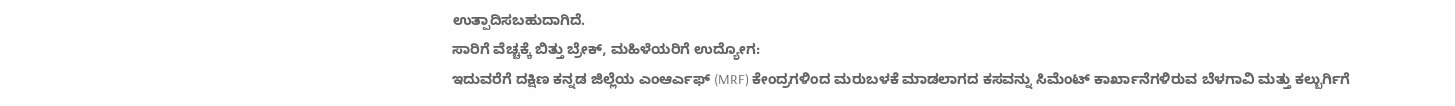ಉತ್ಪಾದಿಸಬಹುದಾಗಿದೆ.
ಸಾರಿಗೆ ವೆಚ್ಚಕ್ಕೆ ಬಿತ್ತು ಬ್ರೇಕ್, ಮಹಿಳೆಯರಿಗೆ ಉದ್ಯೋಗ:
ಇದುವರೆಗೆ ದಕ್ಷಿಣ ಕನ್ನಡ ಜಿಲ್ಲೆಯ ಎಂಆರ್ಎಫ್ (MRF) ಕೇಂದ್ರಗಳಿಂದ ಮರುಬಳಕೆ ಮಾಡಲಾಗದ ಕಸವನ್ನು ಸಿಮೆಂಟ್ ಕಾರ್ಖಾನೆಗಳಿರುವ ಬೆಳಗಾವಿ ಮತ್ತು ಕಲ್ಬುರ್ಗಿಗೆ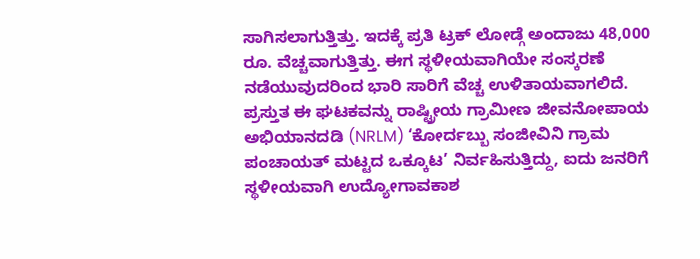ಸಾಗಿಸಲಾಗುತ್ತಿತ್ತು. ಇದಕ್ಕೆ ಪ್ರತಿ ಟ್ರಕ್ ಲೋಡ್ಗೆ ಅಂದಾಜು 48,000 ರೂ. ವೆಚ್ಚವಾಗುತ್ತಿತ್ತು. ಈಗ ಸ್ಥಳೀಯವಾಗಿಯೇ ಸಂಸ್ಕರಣೆ ನಡೆಯುವುದರಿಂದ ಭಾರಿ ಸಾರಿಗೆ ವೆಚ್ಚ ಉಳಿತಾಯವಾಗಲಿದೆ.
ಪ್ರಸ್ತುತ ಈ ಘಟಕವನ್ನು ರಾಷ್ಟ್ರೀಯ ಗ್ರಾಮೀಣ ಜೀವನೋಪಾಯ ಅಭಿಯಾನದಡಿ (NRLM) ‘ಕೋರ್ದಬ್ಬು ಸಂಜೀವಿನಿ ಗ್ರಾಮ ಪಂಚಾಯತ್ ಮಟ್ಟದ ಒಕ್ಕೂಟ’ ನಿರ್ವಹಿಸುತ್ತಿದ್ದು, ಐದು ಜನರಿಗೆ ಸ್ಥಳೀಯವಾಗಿ ಉದ್ಯೋಗಾವಕಾಶ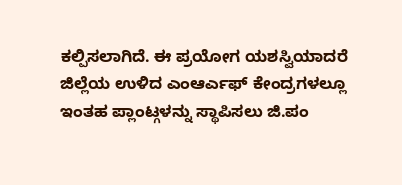ಕಲ್ಪಿಸಲಾಗಿದೆ. ಈ ಪ್ರಯೋಗ ಯಶಸ್ವಿಯಾದರೆ ಜಿಲ್ಲೆಯ ಉಳಿದ ಎಂಆರ್ಎಫ್ ಕೇಂದ್ರಗಳಲ್ಲೂ ಇಂತಹ ಪ್ಲಾಂಟ್ಗಳನ್ನು ಸ್ಥಾಪಿಸಲು ಜಿ.ಪಂ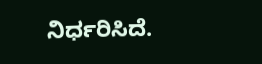ನಿರ್ಧರಿಸಿದೆ.